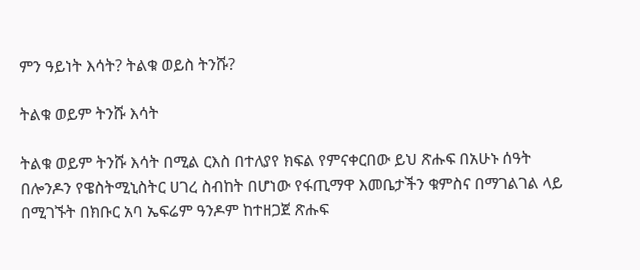ምን ዓይነት እሳት? ትልቁ ወይስ ትንሹ?

ትልቁ ወይም ትንሹ እሳት

ትልቁ ወይም ትንሹ እሳት በሚል ርእስ በተለያየ ክፍል የምናቀርበው ይህ ጽሑፍ በአሁኑ ሰዓት በሎንዶን የዌስትሚኒስትር ሀገረ ስብከት በሆነው የፋጢማዋ እመቤታችን ቁምስና በማገልገል ላይ በሚገኙት በክቡር አባ ኤፍሬም ዓንዶም ከተዘጋጀ ጽሑፍ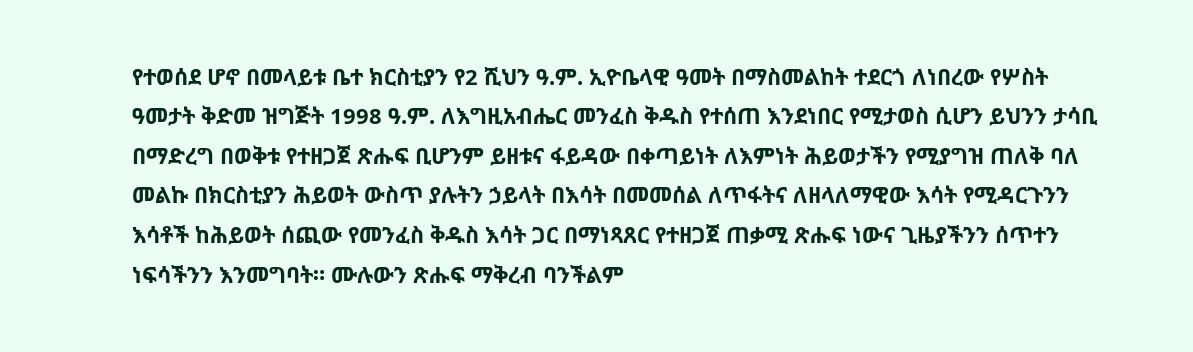የተወሰደ ሆኖ በመላይቱ ቤተ ክርስቲያን የ2 ሺህን ዓ.ም. ኢዮቤላዊ ዓመት በማስመልከት ተደርጎ ለነበረው የሦስት ዓመታት ቅድመ ዝግጅት 1998 ዓ.ም. ለእግዚአብሔር መንፈስ ቅዱስ የተሰጠ እንደነበር የሚታወስ ሲሆን ይህንን ታሳቢ በማድረግ በወቅቱ የተዘጋጀ ጽሑፍ ቢሆንም ይዘቱና ፋይዳው በቀጣይነት ለእምነት ሕይወታችን የሚያግዝ ጠለቅ ባለ መልኩ በክርስቲያን ሕይወት ውስጥ ያሉትን ኃይላት በእሳት በመመሰል ለጥፋትና ለዘላለማዊው እሳት የሚዳርጉንን እሳቶች ከሕይወት ሰጪው የመንፈስ ቅዱስ እሳት ጋር በማነጻጸር የተዘጋጀ ጠቃሚ ጽሑፍ ነውና ጊዜያችንን ሰጥተን ነፍሳችንን እንመግባት። ሙሉውን ጽሑፍ ማቅረብ ባንችልም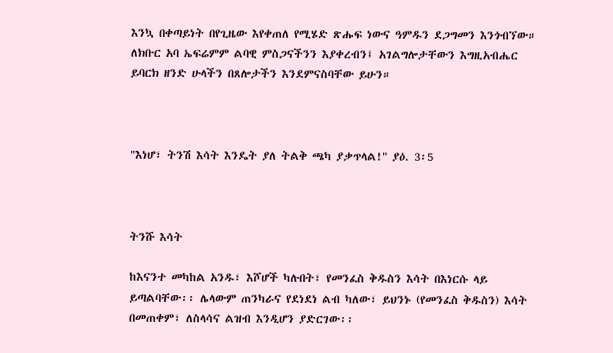እንኳ በቀጣይነት በየጊዜው እየቀጠለ የሚሄድ ጽሑፍ ነውና ዓምዱን ደጋግመን እንጎብኘው። ለክቡር አባ ኤፍሬምም ልባዊ ምስጋናችንን እያቀረብን፤ አገልግሎታቸውን እግዚአብሔር ይባርክ ዘንድ ሁላችን በጸሎታችን እንደምናስባቸው ይሁን።



"እነሆ፣ ትንሽ እሳት እንዴት ያለ ትልቅ ጫካ ያቃጥላል!" ያዕ. 3፡5



ትንሹ እሳት

ከእናንተ መካከል አንዱ፣ እሾሆች ካሉበት፣ የመንፈስ ቅዱስን እሳት በእነርሱ ላይ ይጣልባቸው፡፡ ሌላውም ጠንካራና የደነደነ ልብ ካለው፣ ይህንኑ (የመንፈስ ቅዱስን) እሳት በመጠቀም፣ ለስላሳና ልዝብ እንዲሆን ያድርገው፡፡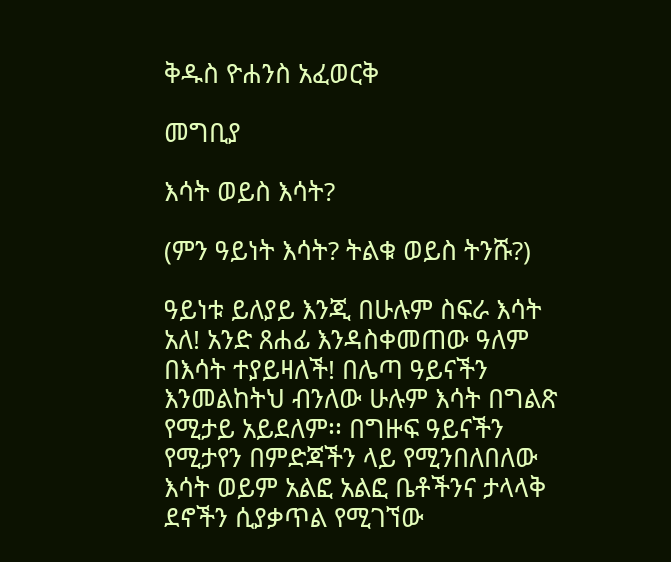ቅዱስ ዮሐንስ አፈወርቅ

መግቢያ

እሳት ወይስ እሳት?

(ምን ዓይነት እሳት? ትልቁ ወይስ ትንሹ?)

ዓይነቱ ይለያይ እንጂ በሁሉም ስፍራ እሳት አለ! አንድ ጸሐፊ እንዳስቀመጠው ዓለም በእሳት ተያይዛለች! በሌጣ ዓይናችን እንመልከትህ ብንለው ሁሉም እሳት በግልጽ የሚታይ አይደለም፡፡ በግዙፍ ዓይናችን የሚታየን በምድጃችን ላይ የሚንበለበለው እሳት ወይም አልፎ አልፎ ቤቶችንና ታላላቅ ደኖችን ሲያቃጥል የሚገኘው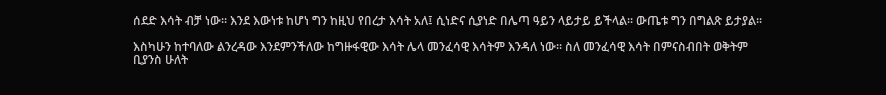ሰደድ እሳት ብቻ ነው፡፡ እንደ እውነቱ ከሆነ ግን ከዚህ የበረታ እሳት አለ፤ ሲነድና ሲያነድ በሌጣ ዓይን ላይታይ ይችላል፡፡ ውጤቱ ግን በግልጽ ይታያል፡፡

እስካሁን ከተባለው ልንረዳው እንደምንችለው ከግዙፋዊው እሳት ሌላ መንፈሳዊ እሳትም እንዳለ ነው፡፡ ስለ መንፈሳዊ እሳት በምናስብበት ወቅትም ቢያንስ ሁለት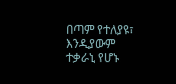በጣም የተለያዩ፣ እንዲያውም ተቃራኒ የሆኑ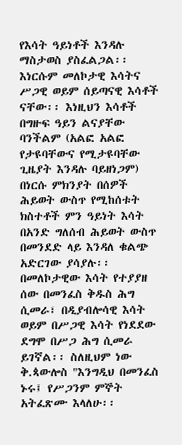የእሳት ዓይነቶች እንዳሉ ማስታወስ ያስፈልጋል፡፡ እነርሱም መለኮታዊ እሳትና ሥጋዊ ወይም ሰይጣናዊ እሳቶች ናቸው፡፡ እነዚህን እሳቶች በግዙፍ ዓይን ልናያቸው ባንችልም (አልፎ አልፎ የታዩባቸውና የሚታዩባቸው ጊዜያት እንዳሉ ባይዘነጋም) በነርሱ ምክንያት በሰዎች ሕይወት ውስጥ የሚከሰቱት ክስተቶች ምን ዓይነት እሳት በአንድ ግለሰብ ሕይወት ውስጥ በመንደድ ላይ እንዳለ ቁልጭ አድርገው ያሳያሉ፡፡ በመለኮታዊው እሳት የተያያዘ ሰው በመንፈስ ቅዱስ ሕግ ሲመራ፣ በዲያብሎሳዊ እሳት ወይም በሥጋዊ እሳት የነደደው ደግሞ በሥጋ ሕግ ሲመራ ይገኛል፡፡ ስለዚህም ነው ቅ.ጳውሎስ "እንግዲህ በመንፈስ ኑሩ፤ የሥጋንም ምኞት አትፈጽሙ እላለሁ፡፡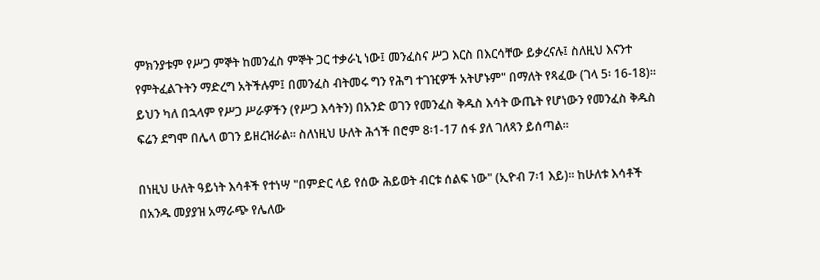ምክንያቱም የሥጋ ምኞት ከመንፈስ ምኞት ጋር ተቃራኒ ነው፤ መንፈስና ሥጋ እርስ በእርሳቸው ይቃረናሉ፤ ስለዚህ እናንተ የምትፈልጉትን ማድረግ አትችሉም፤ በመንፈስ ብትመሩ ግን የሕግ ተገዢዎች አትሆኑም" በማለት የጻፈው (ገላ 5፡ 16-18)፡፡ ይህን ካለ በኋላም የሥጋ ሥራዎችን (የሥጋ እሳትን) በአንድ ወገን የመንፈስ ቅዱስ እሳት ውጤት የሆነውን የመንፈስ ቅዱስ ፍሬን ደግሞ በሌላ ወገን ይዘረዝራል፡፡ ስለነዚህ ሁለት ሕጎች በሮም 8፡1-17 ሰፋ ያለ ገለጻን ይሰጣል፡፡

በነዚህ ሁለት ዓይነት እሳቶች የተነሣ "በምድር ላይ የሰው ሕይወት ብርቱ ሰልፍ ነው" (ኢዮብ 7፡1 እይ)፡፡ ከሁለቱ እሳቶች በአንዱ መያያዝ አማራጭ የሌለው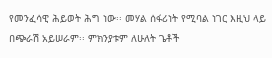የመንፈሳዊ ሕይወት ሕግ ነው፡፡ መሃል ሰፋሪነት የሚባል ነገር እዚህ ላይ በጭራሽ አይሠራም፡፡ ምክንያቱም ለሁለት ጌቶች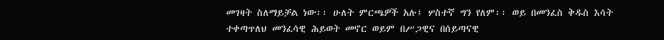መገዛት ስለማይቻል ነው፡፡ ሁለት ምርጫዎች አሉ፤ ሦስተኛ ግን የለም፡፡ ወይ በመንፈስ ቅዱስ እሳት ተቀጣጥለህ መንፈሳዊ ሕይወት መኖር ወይም በሥጋዊና በሰይጣናዊ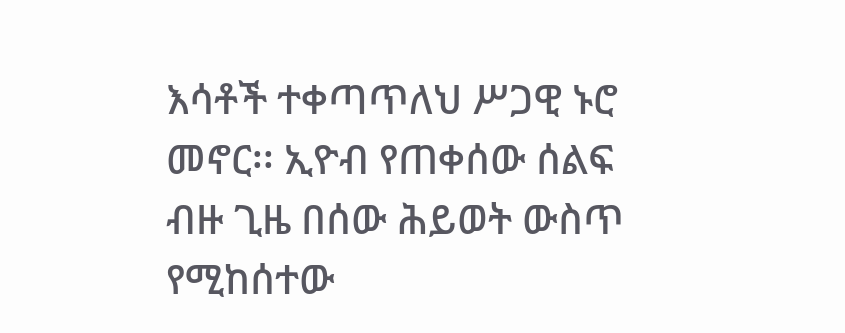እሳቶች ተቀጣጥለህ ሥጋዊ ኑሮ መኖር፡፡ ኢዮብ የጠቀሰው ሰልፍ ብዙ ጊዜ በሰው ሕይወት ውስጥ የሚከሰተው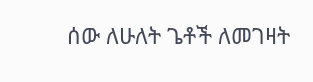ሰው ለሁለት ጌቶች ለመገዛት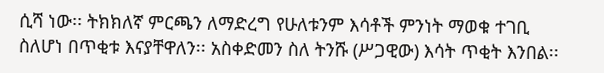ሲሻ ነው፡፡ ትክክለኛ ምርጫን ለማድረግ የሁለቱንም እሳቶች ምንነት ማወቁ ተገቢ ስለሆነ በጥቂቱ እናያቸዋለን፡፡ አስቀድመን ስለ ትንሹ (ሥጋዊው) እሳት ጥቂት እንበል፡፡